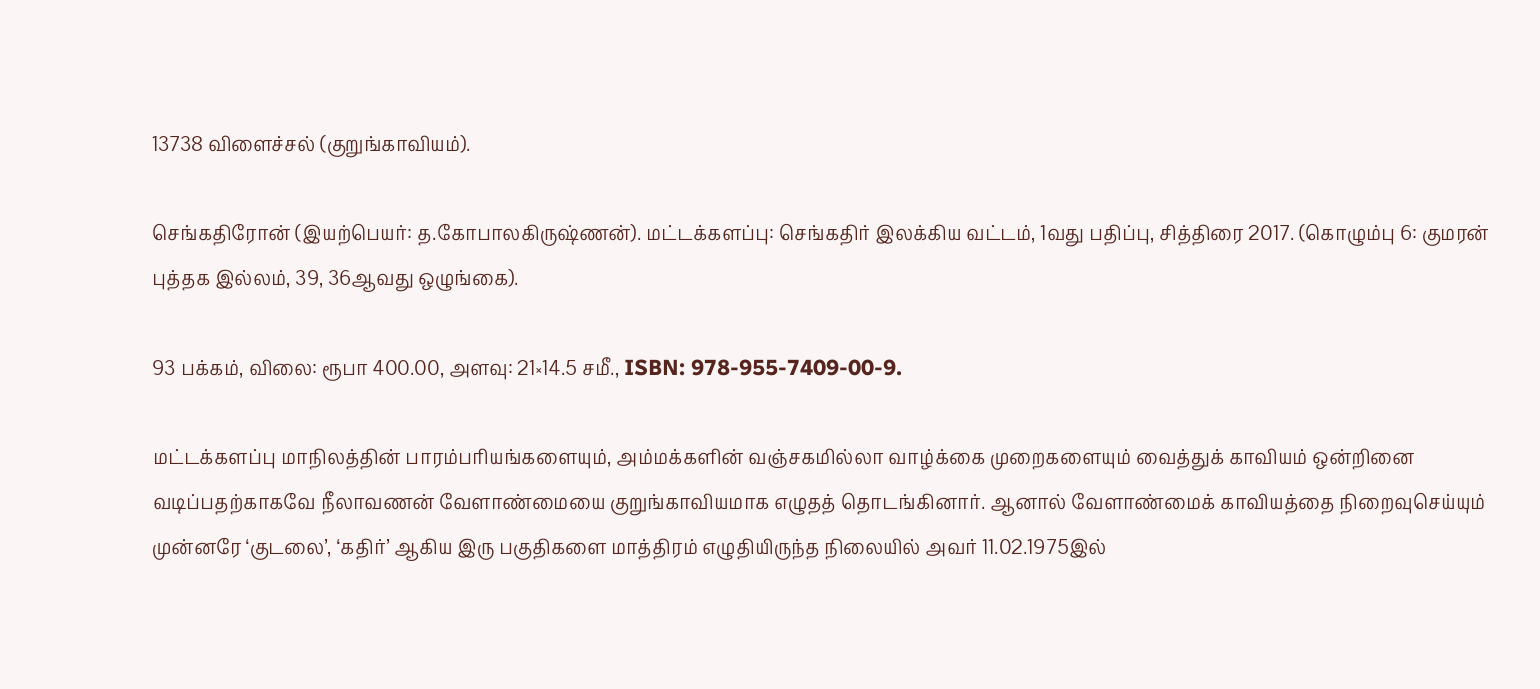13738 விளைச்சல் (குறுங்காவியம்).

செங்கதிரோன் (இயற்பெயர்: த.கோபாலகிருஷ்ணன்). மட்டக்களப்பு: செங்கதிர் இலக்கிய வட்டம், 1வது பதிப்பு, சித்திரை 2017. (கொழும்பு 6: குமரன் புத்தக இல்லம், 39, 36ஆவது ஒழுங்கை).

93 பக்கம், விலை: ரூபா 400.00, அளவு: 21×14.5 சமீ., ISBN: 978-955-7409-00-9.

மட்டக்களப்பு மாநிலத்தின் பாரம்பரியங்களையும், அம்மக்களின் வஞ்சகமில்லா வாழ்க்கை முறைகளையும் வைத்துக் காவியம் ஒன்றினை வடிப்பதற்காகவே நீலாவணன் வேளாண்மையை குறுங்காவியமாக எழுதத் தொடங்கினார். ஆனால் வேளாண்மைக் காவியத்தை நிறைவுசெய்யும் முன்னரே ‘குடலை’, ‘கதிர்’ ஆகிய இரு பகுதிகளை மாத்திரம் எழுதியிருந்த நிலையில் அவர் 11.02.1975இல்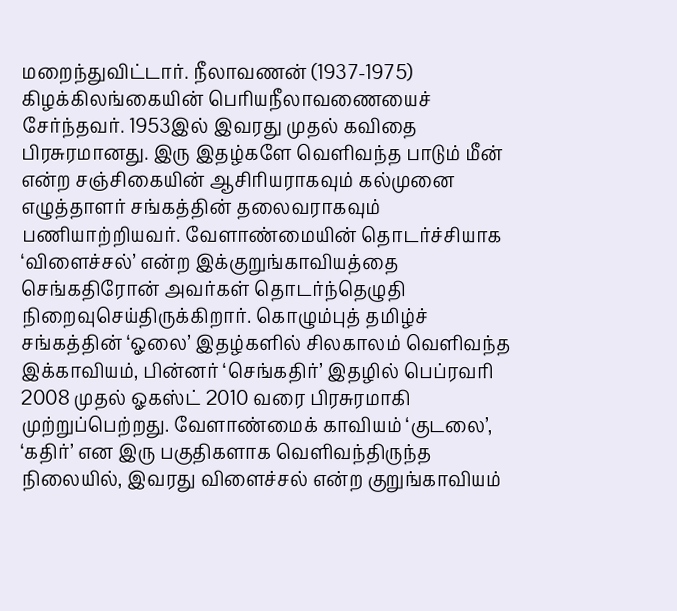மறைந்துவிட்டார். நீலாவணன் (1937-1975) கிழக்கிலங்கையின் பெரியநீலாவணையைச் சேர்ந்தவர். 1953இல் இவரது முதல் கவிதை பிரசுரமானது. இரு இதழ்களே வெளிவந்த பாடும் மீன் என்ற சஞ்சிகையின் ஆசிரியராகவும் கல்முனை எழுத்தாளர் சங்கத்தின் தலைவராகவும் பணியாற்றியவர். வேளாண்மையின் தொடர்ச்சியாக ‘விளைச்சல்’ என்ற இக்குறுங்காவியத்தை செங்கதிரோன் அவர்கள் தொடர்ந்தெழுதி நிறைவுசெய்திருக்கிறார். கொழும்புத் தமிழ்ச் சங்கத்தின் ‘ஓலை’ இதழ்களில் சிலகாலம் வெளிவந்த இக்காவியம், பின்னர் ‘செங்கதிர்’ இதழில் பெப்ரவரி 2008 முதல் ஓகஸ்ட் 2010 வரை பிரசுரமாகி முற்றுப்பெற்றது. வேளாண்மைக் காவியம் ‘குடலை’, ‘கதிர்’ என இரு பகுதிகளாக வெளிவந்திருந்த நிலையில், இவரது விளைச்சல் என்ற குறுங்காவியம்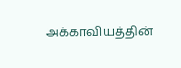அக்காவியத்தின்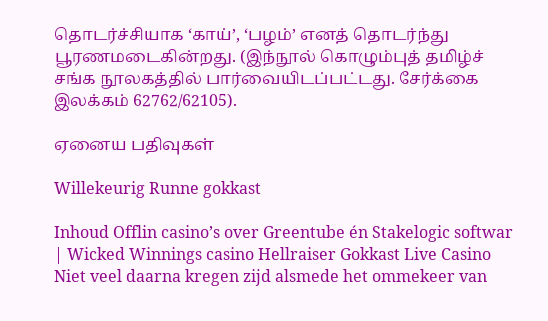தொடர்ச்சியாக ‘காய்’, ‘பழம்’ எனத் தொடர்ந்து பூரணமடைகின்றது. (இந்நூல் கொழும்புத் தமிழ்ச் சங்க நூலகத்தில் பார்வையிடப்பட்டது. சேர்க்கை இலக்கம் 62762/62105).

ஏனைய பதிவுகள்

Willekeurig Runne gokkast

Inhoud Offlin casino’s over Greentube én Stakelogic softwar | Wicked Winnings casino Hellraiser Gokkast Live Casino Niet veel daarna kregen zijd alsmede het ommekeer van